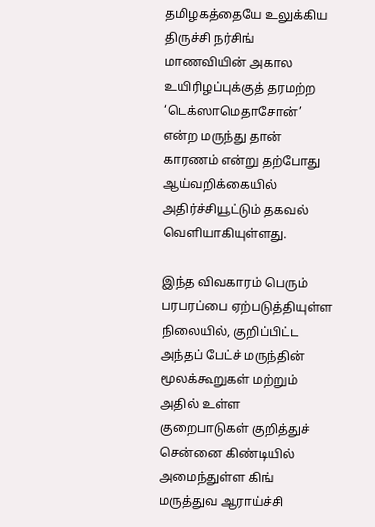தமிழகத்தையே உலுக்கிய திருச்சி நர்சிங் மாணவியின் அகால உயிரிழப்புக்குத் தரமற்ற ‘டெக்ஸாமெதாசோன்’ என்ற மருந்து தான் காரணம் என்று தற்போது ஆய்வறிக்கையில் அதிர்ச்சியூட்டும் தகவல் வெளியாகியுள்ளது.

இந்த விவகாரம் பெரும் பரபரப்பை ஏற்படுத்தியுள்ள நிலையில், குறிப்பிட்ட அந்தப் பேட்ச் மருந்தின் மூலக்கூறுகள் மற்றும் அதில் உள்ள குறைபாடுகள் குறித்துச் சென்னை கிண்டியில் அமைந்துள்ள கிங் மருத்துவ ஆராய்ச்சி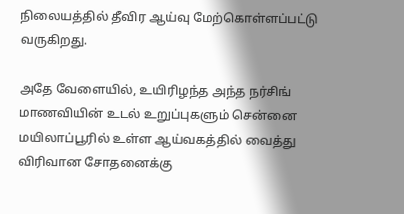நிலையத்தில் தீவிர ஆய்வு மேற்கொள்ளப்பட்டு வருகிறது.

அதே வேளையில், உயிரிழந்த அந்த நர்சிங் மாணவியின் உடல் உறுப்புகளும் சென்னை மயிலாப்பூரில் உள்ள ஆய்வகத்தில் வைத்து விரிவான சோதனைக்கு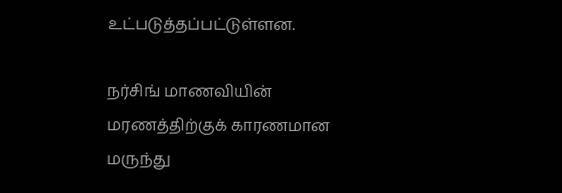உட்படுத்தப்பட்டுள்ளன.

நர்சிங் மாணவியின் மரணத்திற்குக் காரணமான மருந்து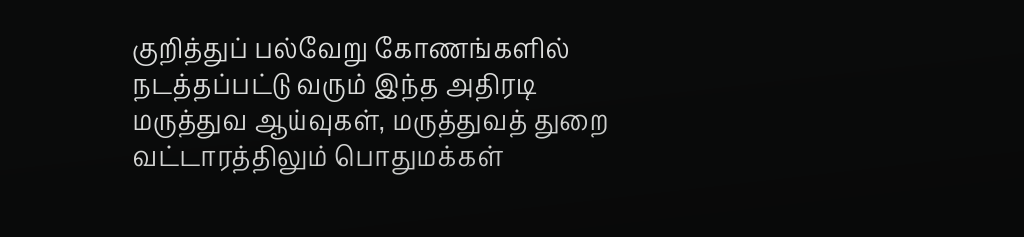குறித்துப் பல்வேறு கோணங்களில் நடத்தப்பட்டு வரும் இந்த அதிரடி மருத்துவ ஆய்வுகள், மருத்துவத் துறை வட்டாரத்திலும் பொதுமக்கள்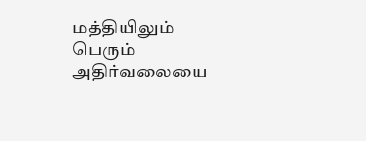மத்தியிலும் பெரும் அதிர்வலையை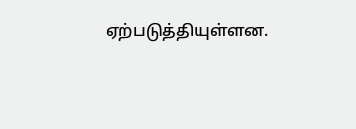ஏற்படுத்தியுள்ளன.